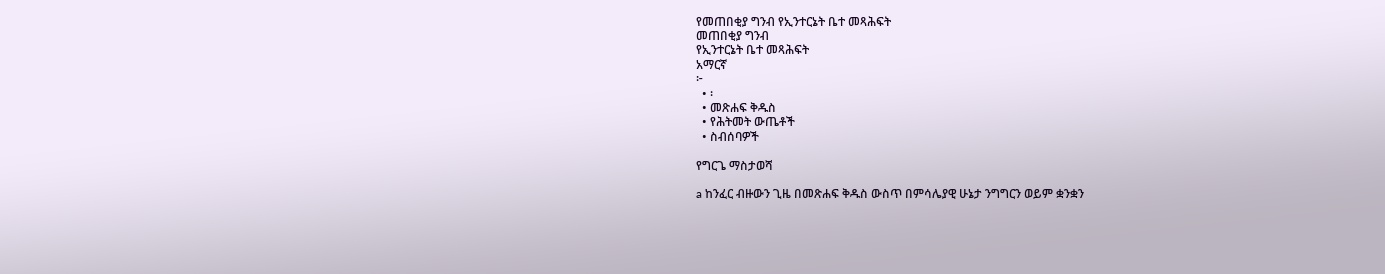የመጠበቂያ ግንብ የኢንተርኔት ቤተ መጻሕፍት
መጠበቂያ ግንብ
የኢንተርኔት ቤተ መጻሕፍት
አማርኛ
፦
  • ፡
  • መጽሐፍ ቅዱስ
  • የሕትመት ውጤቶች
  • ስብሰባዎች

የግርጌ ማስታወሻ

a ከንፈር ብዙውን ጊዜ በመጽሐፍ ቅዱስ ውስጥ በምሳሌያዊ ሁኔታ ንግግርን ወይም ቋንቋን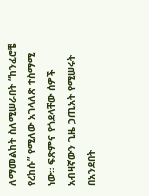ለማመልከት ስለሚሠራበት “ከንፈሮቼ የረከሱ” የሚለው አገላለጽ ተስማሚ ነው። ፍጽምና የጎደላቸው ሰዎች አብዛኛውን ጊዜ ኃጢአት የሚሠሩት በአንደበት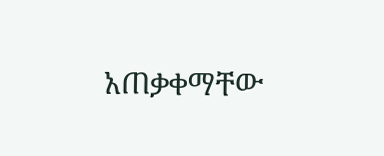አጠቃቀማቸው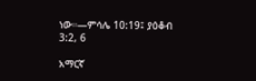ነው።—ምሳሌ 10:19፤ ያዕቆብ 3:2, 6

አማርኛ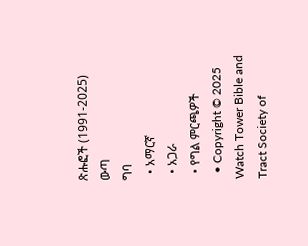ጽሑፎች (1991-2025)
ውጣ
ግባ
  • አማርኛ
  • አጋራ
  • የግል ምርጫዎች
  • Copyright © 2025 Watch Tower Bible and Tract Society of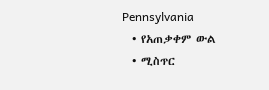Pennsylvania
  • የአጠቃቀም ውል
  • ሚስጥር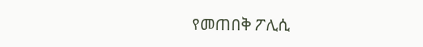የመጠበቅ ፖሊሲ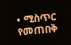• ሚስጥር የመጠበቅ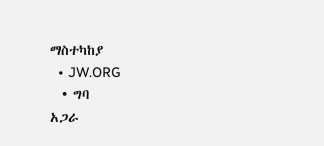ማስተካከያ
  • JW.ORG
  • ግባ
አጋራ